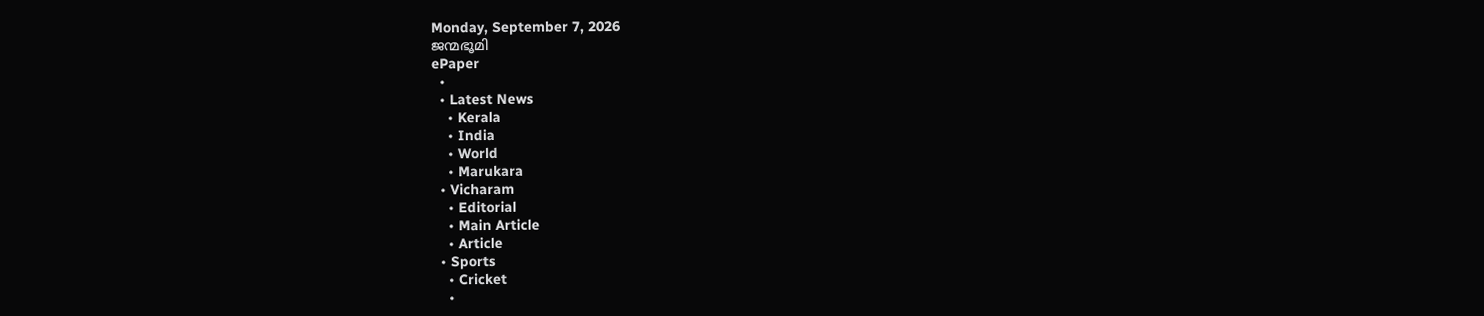Monday, September 7, 2026
ജന്മഭൂമി
ePaper
  •
  • Latest News
    • Kerala
    • India
    • World
    • Marukara
  • Vicharam
    • Editorial
    • Main Article
    • Article
  • Sports
    • Cricket
    •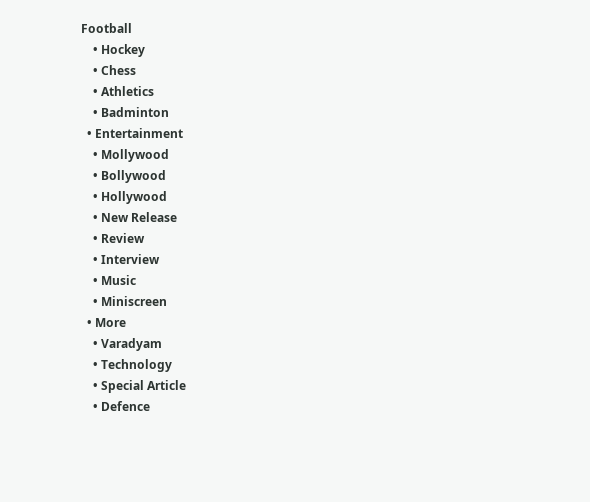Football
    • Hockey
    • Chess
    • Athletics
    • Badminton
  • Entertainment
    • Mollywood
    • Bollywood
    • Hollywood
    • New Release
    • Review
    • Interview
    • Music
    • Miniscreen
  • More
    • Varadyam
    • Technology
    • Special Article
    • Defence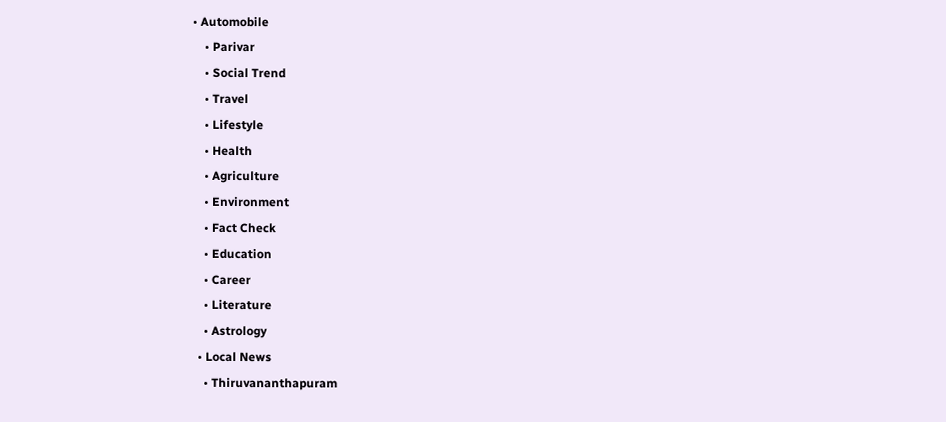• Automobile
    • Parivar
    • Social Trend
    • Travel
    • Lifestyle
    • Health
    • Agriculture
    • Environment
    • Fact Check
    • Education
    • Career
    • Literature
    • Astrology
  • Local News
    • Thiruvananthapuram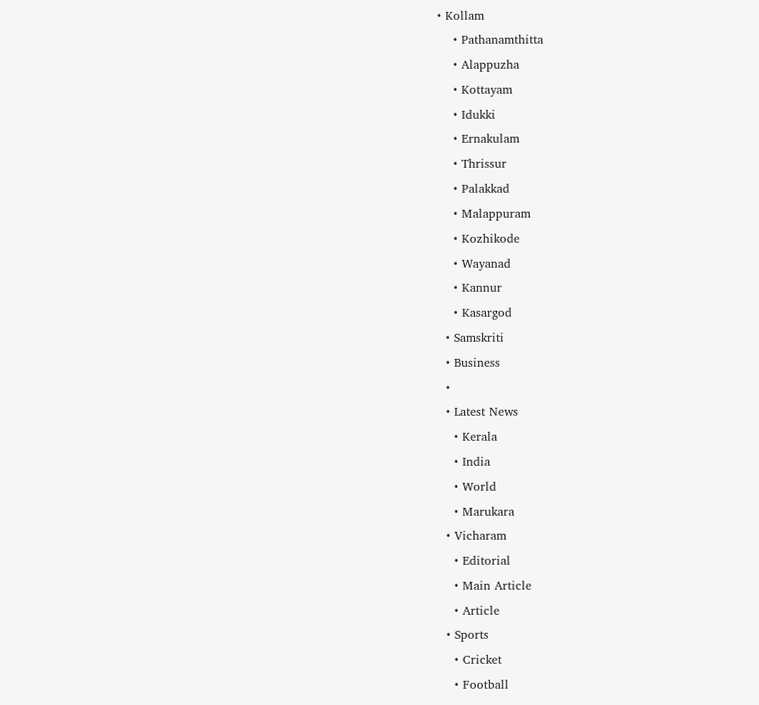• Kollam
    • Pathanamthitta
    • Alappuzha
    • Kottayam
    • Idukki
    • Ernakulam
    • Thrissur
    • Palakkad
    • Malappuram
    • Kozhikode
    • Wayanad
    • Kannur
    • Kasargod
  • Samskriti
  • Business
  •
  • Latest News
    • Kerala
    • India
    • World
    • Marukara
  • Vicharam
    • Editorial
    • Main Article
    • Article
  • Sports
    • Cricket
    • Football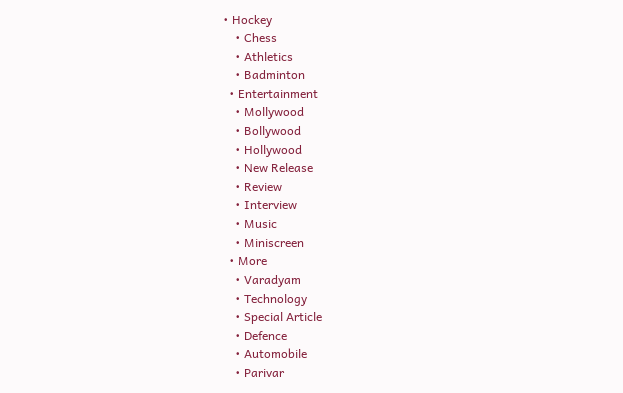• Hockey
    • Chess
    • Athletics
    • Badminton
  • Entertainment
    • Mollywood
    • Bollywood
    • Hollywood
    • New Release
    • Review
    • Interview
    • Music
    • Miniscreen
  • More
    • Varadyam
    • Technology
    • Special Article
    • Defence
    • Automobile
    • Parivar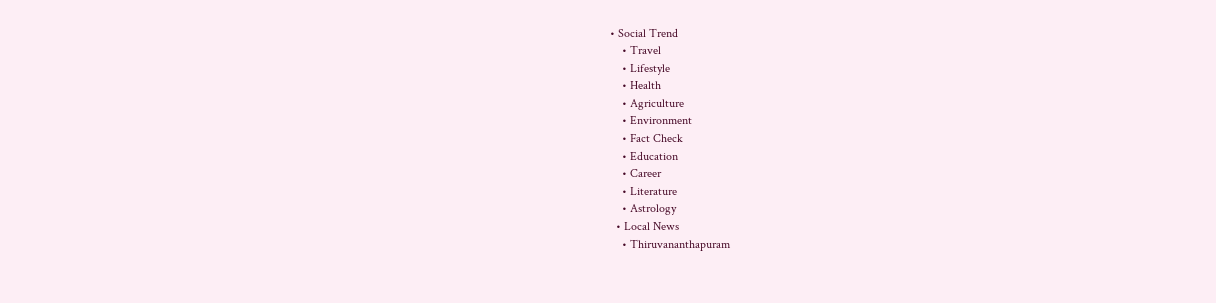• Social Trend
    • Travel
    • Lifestyle
    • Health
    • Agriculture
    • Environment
    • Fact Check
    • Education
    • Career
    • Literature
    • Astrology
  • Local News
    • Thiruvananthapuram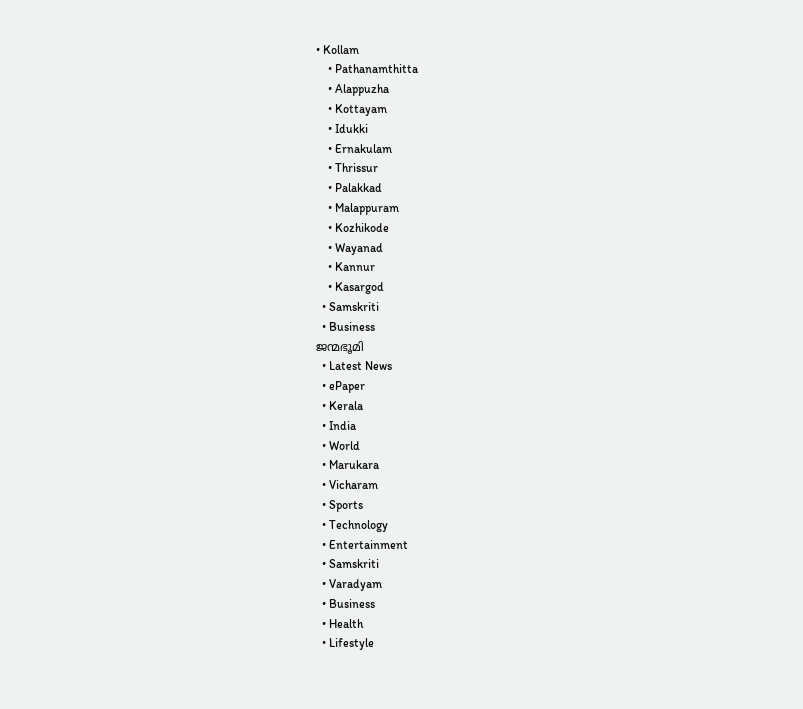• Kollam
    • Pathanamthitta
    • Alappuzha
    • Kottayam
    • Idukki
    • Ernakulam
    • Thrissur
    • Palakkad
    • Malappuram
    • Kozhikode
    • Wayanad
    • Kannur
    • Kasargod
  • Samskriti
  • Business
ജന്മഭൂമി
  • Latest News
  • ePaper
  • Kerala
  • India
  • World
  • Marukara
  • Vicharam
  • Sports
  • Technology
  • Entertainment
  • Samskriti
  • Varadyam
  • Business
  • Health
  • Lifestyle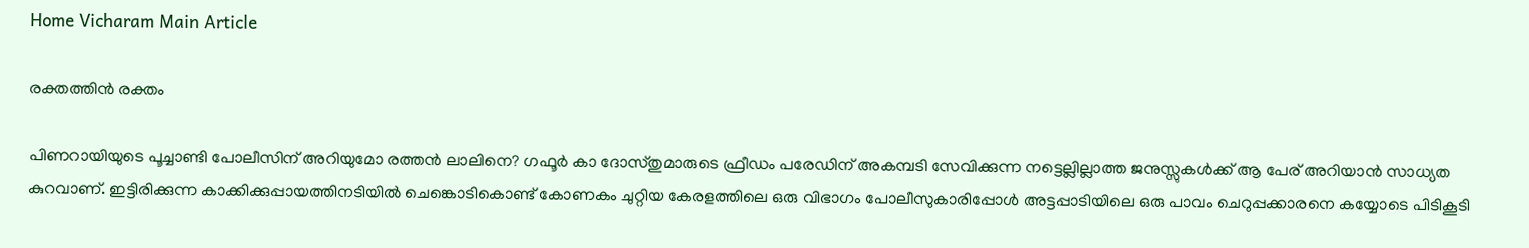Home Vicharam Main Article

രക്തത്തിന്‍ രക്തം

പിണറായിയുടെ പൂച്ചാണ്ടി പോലീസിന് അറിയുമോ രത്തന്‍ ലാലിനെ? ഗഫൂര്‍ കാ ദോസ്തുമാരുടെ ഫ്രീഡം പരേഡിന് അകമ്പടി സേവിക്കുന്ന നട്ടെല്ലില്ലാത്ത ജനുസ്സുകള്‍ക്ക് ആ പേര് അറിയാന്‍ സാധ്യത കുറവാണ്. ഇട്ടിരിക്കുന്ന കാക്കിക്കുപ്പായത്തിനടിയില്‍ ചെങ്കൊടികൊണ്ട് കോണകം ചുറ്റിയ കേരളത്തിലെ ഒരു വിഭാഗം പോലീസുകാരിപ്പോള്‍ അട്ടപ്പാടിയിലെ ഒരു പാവം ചെറുപ്പക്കാരനെ കയ്യോടെ പിടികൂടി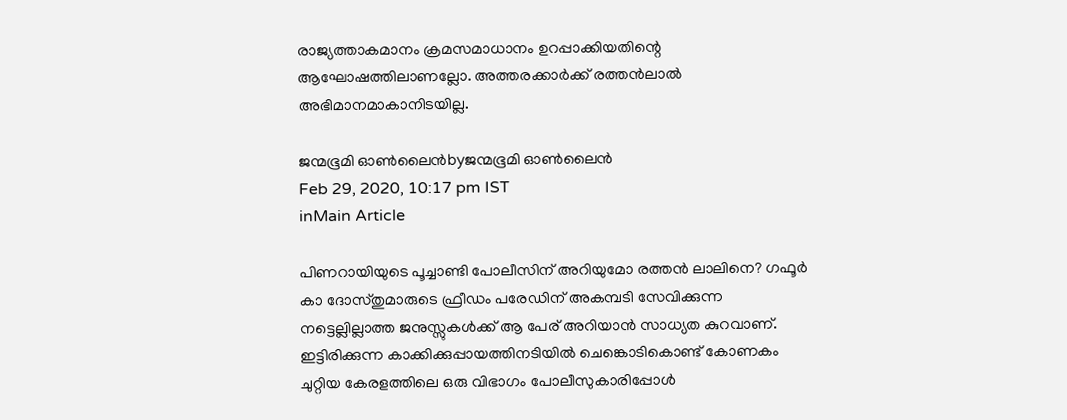രാജ്യത്താകമാനം ക്രമസമാധാനം ഉറപ്പാക്കിയതിന്റെ ആഘോഷത്തിലാണല്ലോ. അത്തരക്കാര്‍ക്ക് രത്തന്‍ലാല്‍ അഭിമാനമാകാനിടയില്ല.

ജന്മഭൂമി ഓണ്‍ലൈന്‍byജന്മഭൂമി ഓണ്‍ലൈന്‍
Feb 29, 2020, 10:17 pm IST
inMain Article

പിണറായിയുടെ പൂച്ചാണ്ടി പോലീസിന് അറിയുമോ രത്തന്‍ ലാലിനെ? ഗഫൂര്‍ കാ ദോസ്തുമാരുടെ ഫ്രീഡം പരേഡിന് അകമ്പടി സേവിക്കുന്ന നട്ടെല്ലില്ലാത്ത ജനുസ്സുകള്‍ക്ക് ആ പേര് അറിയാന്‍ സാധ്യത കുറവാണ്. ഇട്ടിരിക്കുന്ന കാക്കിക്കുപ്പായത്തിനടിയില്‍ ചെങ്കൊടികൊണ്ട് കോണകം ചുറ്റിയ കേരളത്തിലെ ഒരു വിഭാഗം പോലീസുകാരിപ്പോള്‍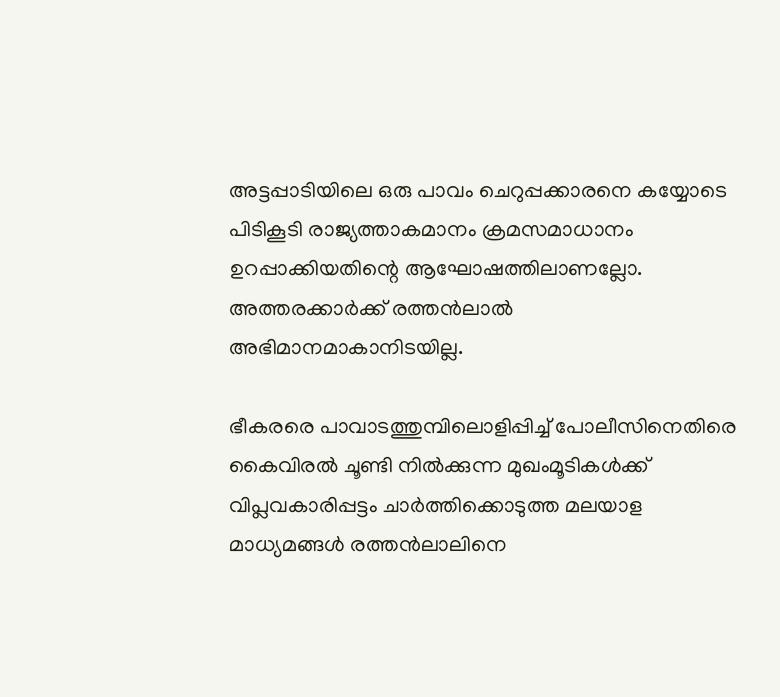അട്ടപ്പാടിയിലെ ഒരു പാവം ചെറുപ്പക്കാരനെ കയ്യോടെ പിടികൂടി രാജ്യത്താകമാനം ക്രമസമാധാനം ഉറപ്പാക്കിയതിന്റെ ആഘോഷത്തിലാണല്ലോ. അത്തരക്കാര്‍ക്ക് രത്തന്‍ലാല്‍ അഭിമാനമാകാനിടയില്ല.

ഭീകരരെ പാവാടത്തുമ്പിലൊളിപ്പിച്ച് പോലീസിനെതിരെ കൈവിരല്‍ ചൂണ്ടി നില്‍ക്കുന്ന മുഖംമൂടികള്‍ക്ക് വിപ്ലവകാരിപ്പട്ടം ചാര്‍ത്തിക്കൊടുത്ത മലയാള മാധ്യമങ്ങള്‍ രത്തന്‍ലാലിനെ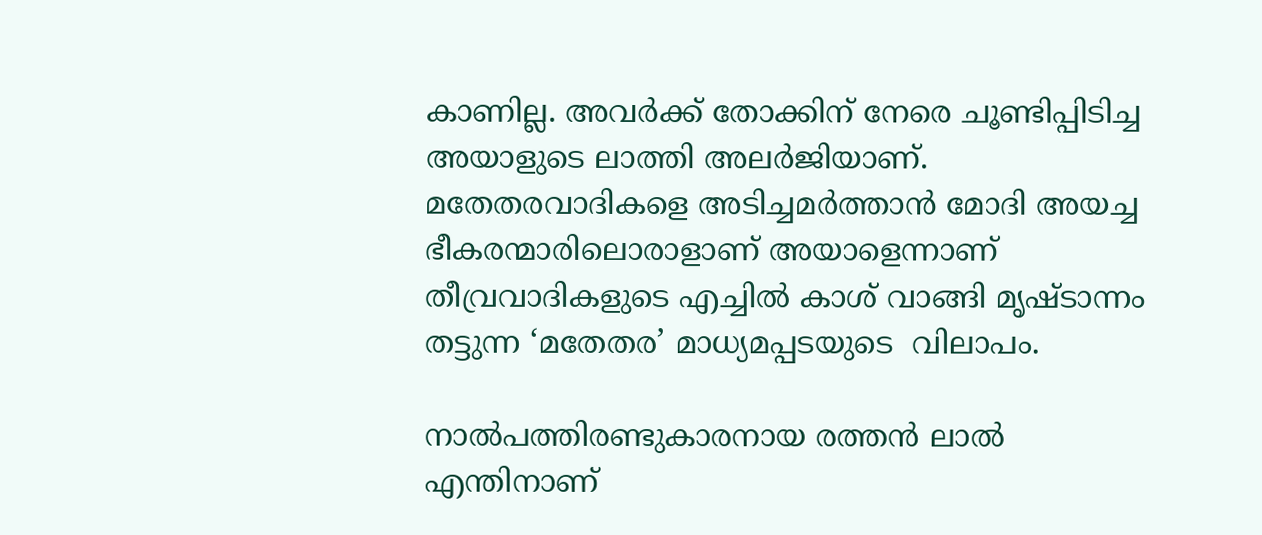കാണില്ല. അവര്‍ക്ക് തോക്കിന് നേരെ ചൂണ്ടിപ്പിടിച്ച അയാളുടെ ലാത്തി അലര്‍ജിയാണ്.  മതേതരവാദികളെ അടിച്ചമര്‍ത്താന്‍ മോദി അയച്ച ഭീകരന്മാരിലൊരാളാണ് അയാളെന്നാണ് തീവ്രവാദികളുടെ എച്ചില്‍ കാശ് വാങ്ങി മൃഷ്ടാന്നം തട്ടുന്ന ‘മതേതര’ മാധ്യമപ്പടയുടെ  വിലാപം.

നാല്‍പത്തിരണ്ടുകാരനായ രത്തന്‍ ലാല്‍ എന്തിനാണ്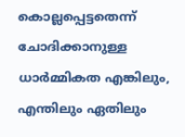കൊല്ലപ്പെട്ടതെന്ന് ചോദിക്കാനുള്ള ധാര്‍മ്മികത എങ്കിലും, എന്തിലും ഏതിലും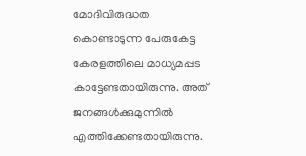മോദിവിരുദ്ധത കൊണ്ടാടുന്ന പേരുകേട്ട കേരളത്തിലെ മാധ്യമപ്പട കാട്ടേണ്ടതായിരുന്നു. അത് ജനങ്ങള്‍ക്കുമുന്നില്‍ എത്തിക്കേണ്ടതായിരുന്നു.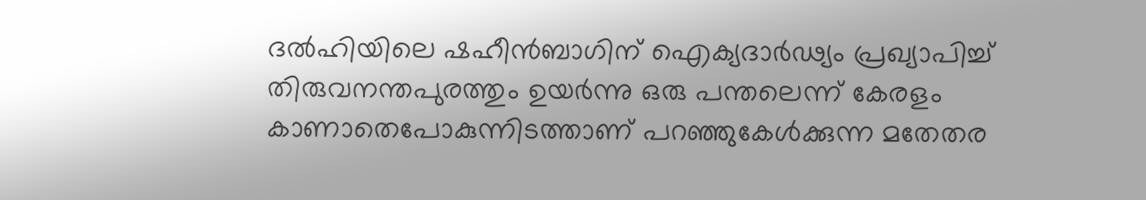ദല്‍ഹിയിലെ ഷഹീന്‍ബാഗിന് ഐക്യദാര്‍ഢ്യം പ്രഖ്യാപിച്ച് തിരുവനന്തപുരത്തും ഉയര്‍ന്നു ഒരു പന്തലെന്ന് കേരളം കാണാതെപോകുന്നിടത്താണ് പറഞ്ഞുകേള്‍ക്കുന്ന മതേതര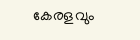കേരളവും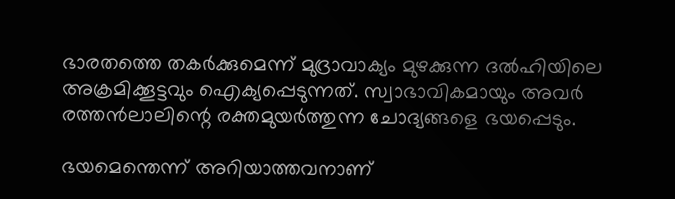ഭാരതത്തെ തകര്‍ക്കുമെന്ന് മുദ്രാവാക്യം മുഴക്കുന്ന ദല്‍ഹിയിലെ അക്രമിക്കൂട്ടവും ഐക്യപ്പെടുന്നത്. സ്വാഭാവികമായും അവര്‍ രത്തന്‍ലാലിന്റെ രക്തമുയര്‍ത്തുന്ന ചോദ്യങ്ങളെ ഭയപ്പെടും.

ഭയമെന്തെന്ന് അറിയാത്തവനാണ്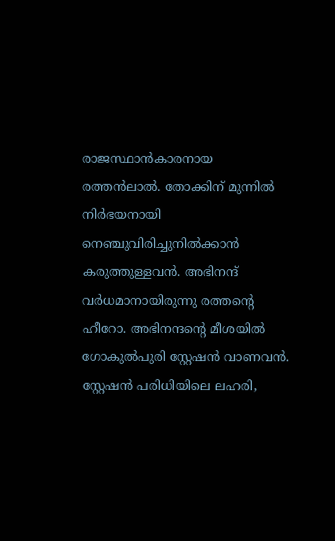രാജസ്ഥാന്‍കാരനായ രത്തന്‍ലാല്‍. തോക്കിന് മുന്നില്‍ നിര്‍ഭയനായി നെഞ്ചുവിരിച്ചുനില്‍ക്കാന്‍ കരുത്തുള്ളവന്‍. അഭിനന്ദ് വര്‍ധമാനായിരുന്നു രത്തന്റെ ഹീറോ. അഭിനന്ദന്റെ മീശയില്‍ ഗോകുല്‍പുരി സ്റ്റേഷന്‍ വാണവന്‍. സ്റ്റേഷന്‍ പരിധിയിലെ ലഹരി,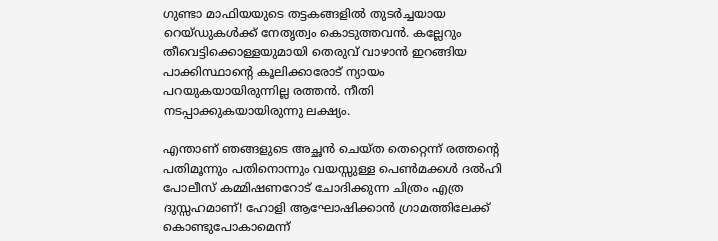ഗുണ്ടാ മാഫിയയുടെ തട്ടകങ്ങളില്‍ തുടര്‍ച്ചയായ റെയ്ഡുകള്‍ക്ക് നേതൃത്വം കൊടുത്തവന്‍. കല്ലേറും തീവെട്ടിക്കൊള്ളയുമായി തെരുവ് വാഴാന്‍ ഇറങ്ങിയ പാക്കിസ്ഥാന്റെ കൂലിക്കാരോട് ന്യായം പറയുകയായിരുന്നില്ല രത്തന്‍. നീതി നടപ്പാക്കുകയായിരുന്നു ലക്ഷ്യം.

എന്താണ് ഞങ്ങളുടെ അച്ഛന്‍ ചെയ്ത തെറ്റെന്ന് രത്തന്റെ പതിമൂന്നും പതിനൊന്നും വയസ്സുള്ള പെണ്‍മക്കള്‍ ദല്‍ഹി പോലീസ് കമ്മിഷണറോട് ചോദിക്കുന്ന ചിത്രം എത്ര ദുസ്സഹമാണ്! ഹോളി ആഘോഷിക്കാന്‍ ഗ്രാമത്തിലേക്ക് കൊണ്ടുപോകാമെന്ന്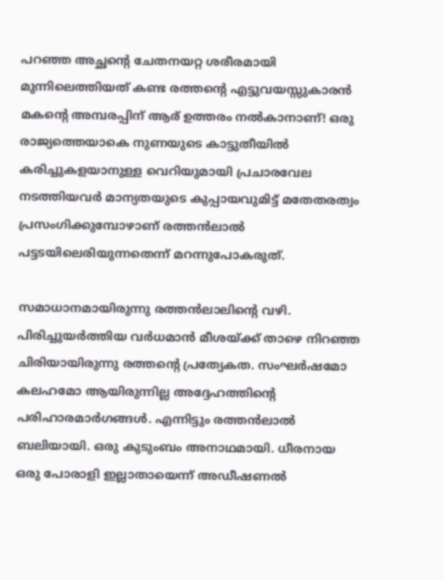പറഞ്ഞ അച്ഛന്റെ ചേതനയറ്റ ശരീരമായി മുന്നിലെത്തിയത് കണ്ട രത്തന്റെ എട്ടുവയസ്സുകാരന്‍ മകന്റെ അമ്പരപ്പിന് ആര് ഉത്തരം നല്‍കാനാണ്! ഒരു രാജ്യത്തെയാകെ നുണയുടെ കാട്ടുതീയില്‍ കരിച്ചുകളയാനുള്ള വെറിയുമായി പ്രചാരവേല നടത്തിയവര്‍ മാന്യതയുടെ കുപ്പായവുമിട്ട് മതേതരത്വം പ്രസംഗിക്കുമ്പോഴാണ് രത്തന്‍ലാല്‍ പട്ടടയിലെരിയുന്നതെന്ന് മറന്നുപോകരുത്.

സമാധാനമായിരുന്നു രത്തന്‍ലാലിന്റെ വഴി. പിരിച്ചുയര്‍ത്തിയ വര്‍ധമാന്‍ മീശയ്‌ക്ക് താഴെ നിറഞ്ഞ ചിരിയായിരുന്നു രത്തന്റെ പ്രത്യേകത. സംഘര്‍ഷമോ കലഹമോ ആയിരുന്നില്ല അദ്ദേഹത്തിന്റെ പരിഹാരമാര്‍ഗങ്ങള്‍. എന്നിട്ടും രത്തന്‍ലാല്‍ ബലിയായി. ഒരു കുടുംബം അനാഥമായി. ധീരനായ ഒരു പോരാളി ഇല്ലാതായെന്ന് അഡീഷണല്‍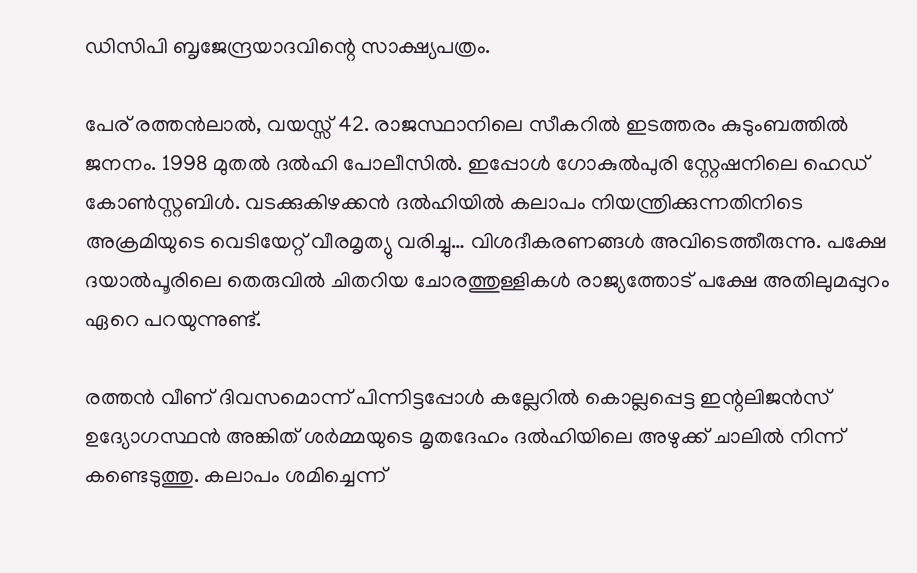ഡിസിപി ബൃജേന്ദ്രയാദവിന്റെ സാക്ഷ്യപത്രം.

പേര് രത്തന്‍ലാല്‍, വയസ്സ് 42. രാജസ്ഥാനിലെ സീകറില്‍ ഇടത്തരം കുടുംബത്തില്‍ ജനനം. 1998 മുതല്‍ ദല്‍ഹി പോലീസില്‍. ഇപ്പോള്‍ ഗോകുല്‍പുരി സ്റ്റേഷനിലെ ഹെഡ് കോണ്‍സ്റ്റബിള്‍. വടക്കുകിഴക്കന്‍ ദല്‍ഹിയില്‍ കലാപം നിയന്ത്രിക്കുന്നതിനിടെ അക്രമിയുടെ വെടിയേറ്റ് വീരമൃത്യു വരിച്ചു… വിശദീകരണങ്ങള്‍ അവിടെത്തീരുന്നു. പക്ഷേ ദയാല്‍പൂരിലെ തെരുവില്‍ ചിതറിയ ചോരത്തുള്ളികള്‍ രാജ്യത്തോട് പക്ഷേ അതിലുമപ്പുറം ഏറെ പറയുന്നുണ്ട്.

രത്തന്‍ വീണ് ദിവസമൊന്ന് പിന്നിട്ടപ്പോള്‍ കല്ലേറില്‍ കൊല്ലപ്പെട്ട ഇന്റലിജന്‍സ് ഉദ്യോഗസ്ഥന്‍ അങ്കിത് ശര്‍മ്മയുടെ മൃതദേഹം ദല്‍ഹിയിലെ അഴുക്ക് ചാലില്‍ നിന്ന് കണ്ടെടുത്തു. കലാപം ശമിച്ചെന്ന്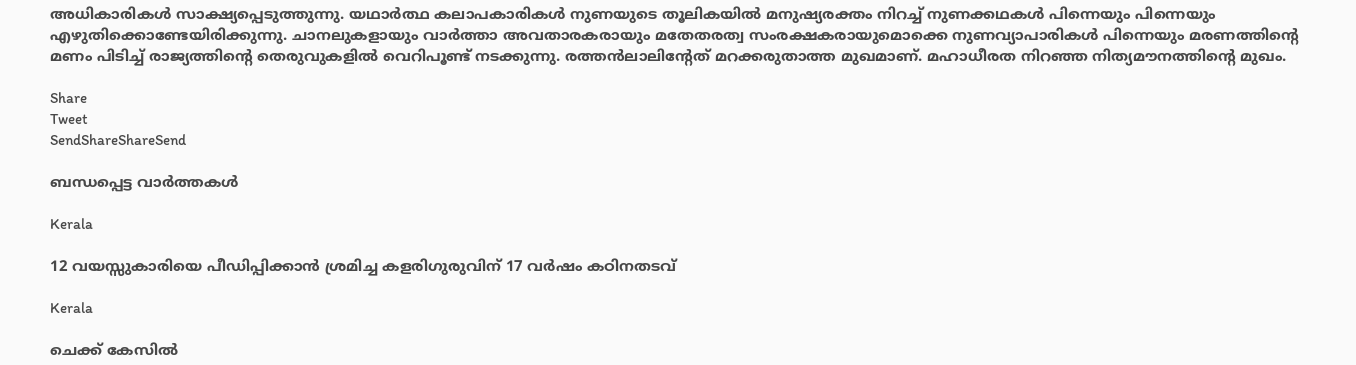അധികാരികള്‍ സാക്ഷ്യപ്പെടുത്തുന്നു. യഥാര്‍ത്ഥ കലാപകാരികള്‍ നുണയുടെ തൂലികയില്‍ മനുഷ്യരക്തം നിറച്ച് നുണക്കഥകള്‍ പിന്നെയും പിന്നെയും എഴുതിക്കൊണ്ടേയിരിക്കുന്നു. ചാനലുകളായും വാര്‍ത്താ അവതാരകരായും മതേതരത്വ സംരക്ഷകരായുമൊക്കെ നുണവ്യാപാരികള്‍ പിന്നെയും മരണത്തിന്റെ മണം പിടിച്ച് രാജ്യത്തിന്റെ തെരുവുകളില്‍ വെറിപൂണ്ട് നടക്കുന്നു. രത്തന്‍ലാലിന്റേത് മറക്കരുതാത്ത മുഖമാണ്. മഹാധീരത നിറഞ്ഞ നിത്യമൗനത്തിന്റെ മുഖം.

Share
Tweet
SendShareShareSend

ബന്ധപ്പെട്ട വാര്‍ത്തകള്‍

Kerala

12 വയസ്സുകാരിയെ പീഡിപ്പിക്കാന്‍ ശ്രമിച്ച കളരിഗുരുവിന് 17 വര്‍ഷം കഠിനതടവ്

Kerala

ചെക്ക് കേസില്‍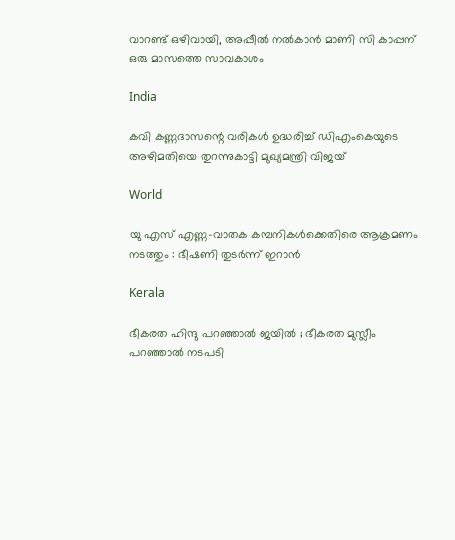വാറണ്ട് ഒഴിവായി, അപ്പീല്‍ നല്‍കാന്‍ മാണി സി കാപ്പന് ഒരു മാസത്തെ സാവകാശം

India

കവി കണ്ണദാസന്റെ വരികള്‍ ഉദ്ധരിച്ച് ഡിഎംകെയുടെ അഴിമതിയെ തുറന്നുകാട്ടി മുഖ്യമന്ത്രി വിജയ്

World

യു എസ് എണ്ണ-വാതക കമ്പനികള്‍ക്കെതിരെ ആക്രമണം നടത്തും : ഭീഷണി തുടർന്ന് ഇറാൻ

Kerala

ഭീകരത ഹിന്ദു പറഞ്ഞാൽ ജയിൽ ; ഭീകരത മുസ്ലീം പറഞ്ഞാൽ നടപടി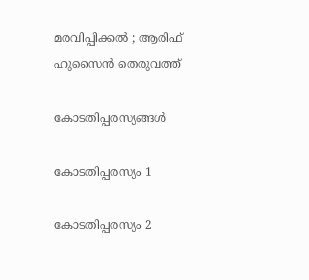മരവിപ്പിക്കൽ ; ആരിഫ് ഹുസൈൻ തെരുവത്ത്

കോടതിപ്പരസ്യങ്ങള്‍

കോടതിപ്പരസ്യം 1

കോടതിപ്പരസ്യം 2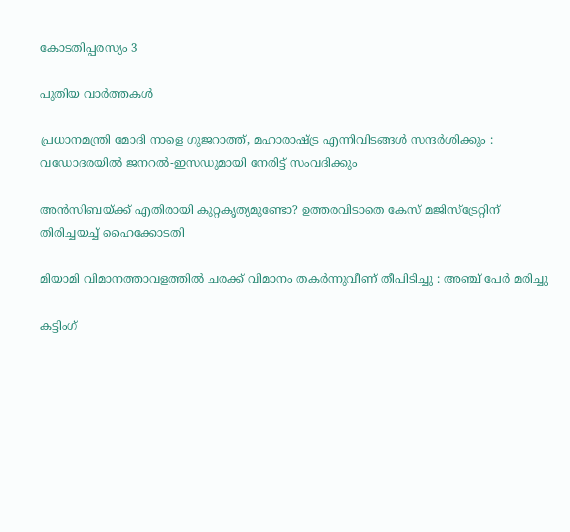കോടതിപ്പരസ്യം 3

പുതിയ വാര്‍ത്തകള്‍

പ്രധാനമന്ത്രി മോദി നാളെ ഗുജറാത്ത്, മഹാരാഷ്‌ട്ര എന്നിവിടങ്ങൾ സന്ദർശിക്കും : വഡോദരയിൽ ജനറൽ-ഇസഡുമായി നേരിട്ട് സംവദിക്കും

അന്‍സിബയ്‌ക്ക് എതിരായി കുറ്റകൃത്യമുണ്ടോ? ഉത്തരവിടാതെ കേസ് മജിസ്‌ട്രേറ്റിന് തിരിച്ചയച്ച് ഹൈക്കോടതി

മിയാമി വിമാനത്താവളത്തിൽ ചരക്ക് വിമാനം തകർന്നുവീണ് തീപിടിച്ചു : അഞ്ച് പേർ മരിച്ചു

കട്ടിംഗ്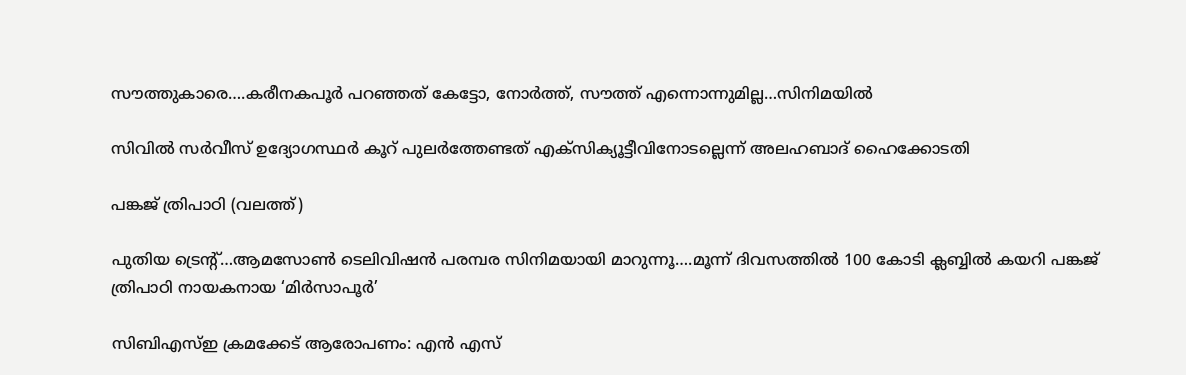സൗത്തുകാരെ….കരീനകപൂര്‍ പറഞ്ഞത് കേട്ടോ, നോര്‍ത്ത്, സൗത്ത് എന്നൊന്നുമില്ല…സിനിമയില്‍

സിവില്‍ സര്‍വീസ് ഉദ്യോഗസ്ഥര്‍ കൂറ് പുലര്‍ത്തേണ്ടത് എക്‌സിക്യൂട്ടീവിനോടല്ലെന്ന് അലഹബാദ് ഹൈക്കോടതി

പങ്കജ് ത്രിപാഠി (വലത്ത്)

പുതിയ ട്രെന്‍റ്…ആമസോണ്‍ ടെലിവിഷന്‍ പരമ്പര സിനിമയായി മാറുന്നൂ….മൂന്ന് ദിവസത്തില്‍ 100 കോടി ക്ലബ്ബില്‍ കയറി പങ്കജ് ത്രിപാഠി നായകനായ ‘മിര്‍സാപൂര്‍’

സിബിഎസ്ഇ ക്രമക്കേട് ആരോപണം: എന്‍ എസ്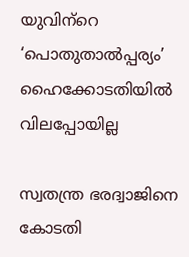യുവിന്‌റെ ‘പൊതുതാല്‍പ്പര്യം’ ഹൈക്കോടതിയില്‍ വിലപ്പോയില്ല

സ്വതന്ത്ര ഭരദ്വാജിനെ കോടതി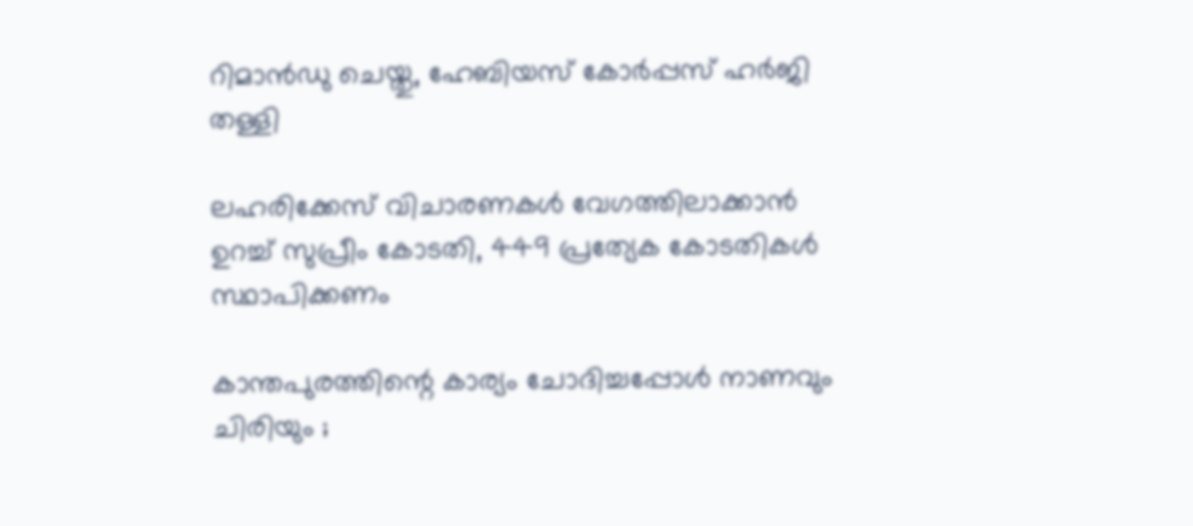റിമാന്‍ഡു ചെയ്തു, ഹേബിയസ് കോര്‍പ്പസ് ഹര്‍ജി തള്ളി

ലഹരിക്കേസ് വിചാരണകള്‍ വേഗത്തിലാക്കാന്‍ ഉറച്ച് സുപ്രീം കോടതി, 449 പ്രത്യേക കോടതികള്‍ സ്ഥാപിക്കണം

കാന്തപുരത്തിന്റെ കാര്യം ചോദിച്ചപ്പോൾ നാണവും ചിരിയും ;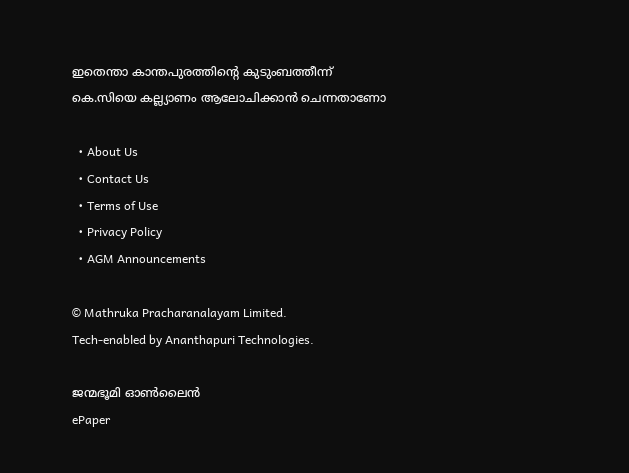ഇതെന്താ കാന്തപുരത്തിന്റെ കുടുംബത്തീന്ന് കെ.സിയെ കല്ല്യാണം ആലോചിക്കാന്‍ ചെന്നതാണോ

  • About Us
  • Contact Us
  • Terms of Use
  • Privacy Policy
  • AGM Announcements

© Mathruka Pracharanalayam Limited.
Tech-enabled by Ananthapuri Technologies.

ജന്മഭൂമി ഓണ്‍ലൈന്‍
ePaper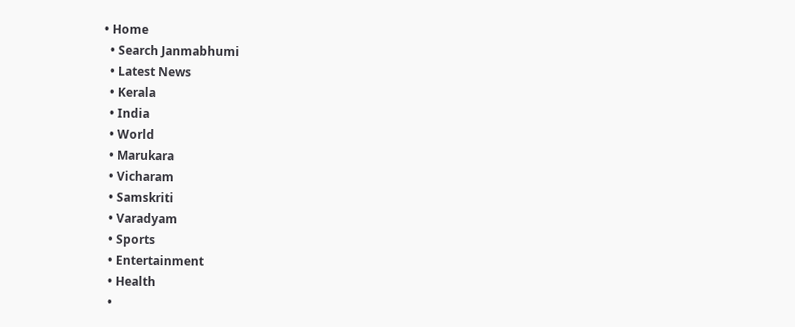• Home
  • Search Janmabhumi
  • Latest News
  • Kerala
  • India
  • World
  • Marukara
  • Vicharam
  • Samskriti
  • Varadyam
  • Sports
  • Entertainment
  • Health
  •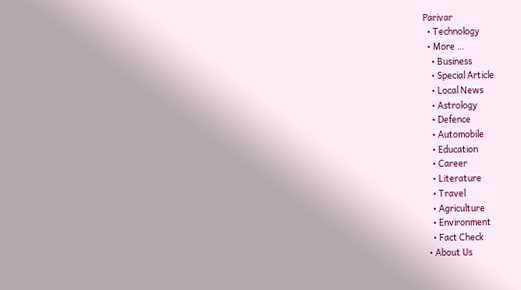Parivar
  • Technology
  • More …
    • Business
    • Special Article
    • Local News
    • Astrology
    • Defence
    • Automobile
    • Education
    • Career
    • Literature
    • Travel
    • Agriculture
    • Environment
    • Fact Check
  • About Us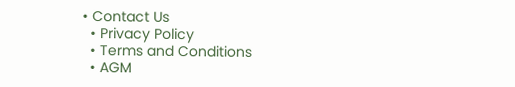• Contact Us
  • Privacy Policy
  • Terms and Conditions
  • AGM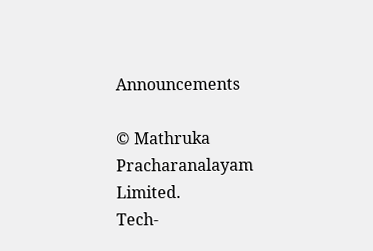Announcements

© Mathruka Pracharanalayam Limited.
Tech-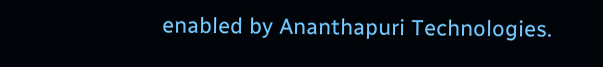enabled by Ananthapuri Technologies.